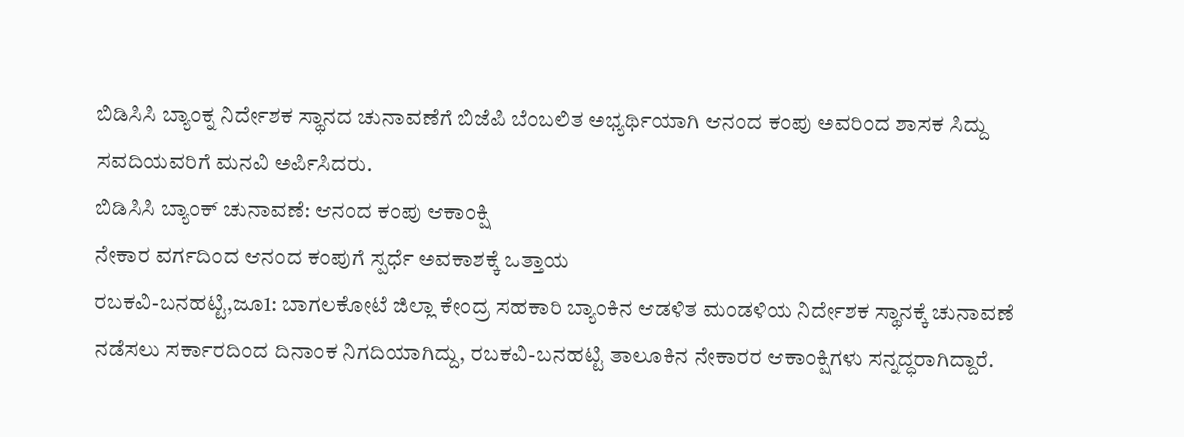ಬಿಡಿಸಿಸಿ ಬ್ಯಾಂಕ್ನ ನಿರ್ದೇಶಕ ಸ್ಥಾನದ ಚುನಾವಣೆಗೆ ಬಿಜೆಪಿ ಬೆಂಬಲಿತ ಅಭ್ಯರ್ಥಿಯಾಗಿ ಆನಂದ ಕಂಪು ಅವರಿಂದ ಶಾಸಕ ಸಿದ್ದು ಸವದಿಯವರಿಗೆ ಮನವಿ ಅರ್ಪಿಸಿದರು.
ಬಿಡಿಸಿಸಿ ಬ್ಯಾಂಕ್ ಚುನಾವಣೆ: ಆನಂದ ಕಂಪು ಆಕಾಂಕ್ಷಿ
ನೇಕಾರ ವರ್ಗದಿಂದ ಆನಂದ ಕಂಪುಗೆ ಸ್ಪರ್ಧೆ ಅವಕಾಶಕ್ಕೆ ಒತ್ತಾಯ
ರಬಕವಿ-ಬನಹಟ್ಟಿ,ಜೂ1: ಬಾಗಲಕೋಟೆ ಜಿಲ್ಲಾ ಕೇಂದ್ರ ಸಹಕಾರಿ ಬ್ಯಾಂಕಿನ ಆಡಳಿತ ಮಂಡಳಿಯ ನಿರ್ದೇಶಕ ಸ್ಥಾನಕ್ಕೆ ಚುನಾವಣೆ ನಡೆಸಲು ಸರ್ಕಾರದಿಂದ ದಿನಾಂಕ ನಿಗದಿಯಾಗಿದ್ದು, ರಬಕವಿ-ಬನಹಟ್ಟಿ ತಾಲೂಕಿನ ನೇಕಾರರ ಆಕಾಂಕ್ಷಿಗಳು ಸನ್ನದ್ಧರಾಗಿದ್ದಾರೆ.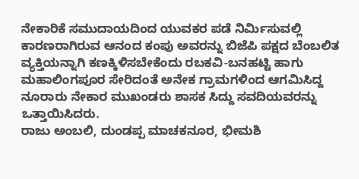ನೇಕಾರಿಕೆ ಸಮುದಾಯದಿಂದ ಯುವಕರ ಪಡೆ ನಿರ್ಮಿಸುವಲ್ಲಿ ಕಾರಣರಾಗಿರುವ ಆನಂದ ಕಂಪು ಅವರನ್ನು ಬಿಜೆಪಿ ಪಕ್ಷದ ಬೆಂಬಲಿತ ವ್ಯಕ್ತಿಯನ್ನಾಗಿ ಕಣಕ್ಕಿಳಿಸಬೇಕೆಂದು ರಬಕವಿ-ಬನಹಟ್ಟಿ ಹಾಗು ಮಹಾಲಿಂಗಪೂರ ಸೇರಿದಂತೆ ಅನೇಕ ಗ್ರಾಮಗಳಿಂದ ಆಗಮಿಸಿದ್ದ ನೂರಾರು ನೇಕಾರ ಮುಖಂಡರು ಶಾಸಕ ಸಿದ್ದು ಸವದಿಯವರನ್ನು ಒತ್ತಾಯಿಸಿದರು.
ರಾಜು ಅಂಬಲಿ, ದುಂಡಪ್ಪ ಮಾಚಕನೂರ, ಭೀಮಶಿ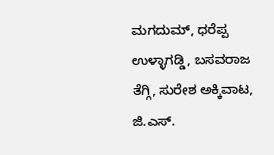ಮಗದುಮ್, ಧರೆಪ್ಪ ಉಳ್ಳಾಗಡ್ಡಿ, ಬಸವರಾಜ ತೆಗ್ಗಿ, ಸುರೇಶ ಅಕ್ಕಿವಾಟ, ಜಿ.ಎಸ್.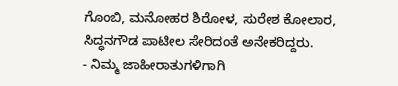ಗೊಂಬಿ, ಮನೋಹರ ಶಿರೋಳ, ಸುರೇಶ ಕೋಲಾರ, ಸಿದ್ಧನಗೌಡ ಪಾಟೀಲ ಸೇರಿದಂತೆ ಅನೇಕರಿದ್ದರು.
- ನಿಮ್ಮ ಜಾಹೀರಾತುಗಳಿಗಾಗಿ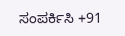ಸಂಪರ್ಕಿಸಿ +91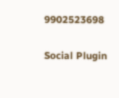9902523698

Social Plugin